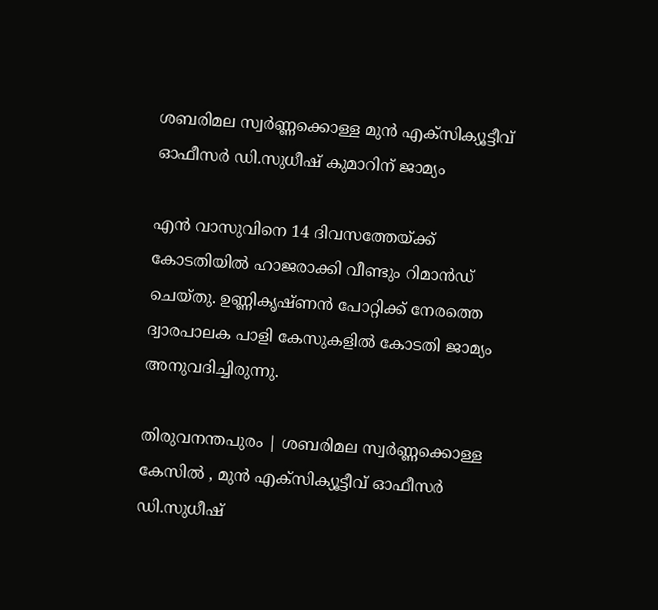ശബരിമല സ്വർണ്ണക്കൊള്ള മുൻ എക്സിക്യൂട്ടീവ് ഓഫീസർ ഡി.സുധീഷ് കുമാറിന് ജാമ്യം

എൻ വാസുവിനെ 14 ദിവസത്തേയ്ക്ക് കോടതിയിൽ ഹാജരാക്കി വീണ്ടും റിമാൻഡ് ചെയ്തു. ഉണ്ണികൃഷ്ണൻ പോറ്റിക്ക് നേരത്തെ ദ്വാരപാലക പാളി കേസുകളിൽ കോടതി ജാമ്യം അനുവദിച്ചിരുന്നു.

തിരുവനന്തപുരം | ശബരിമല സ്വർണ്ണക്കൊള്ള കേസിൽ , മുൻ എക്സിക്യൂട്ടീവ് ഓഫീസർ ഡി.സുധീഷ്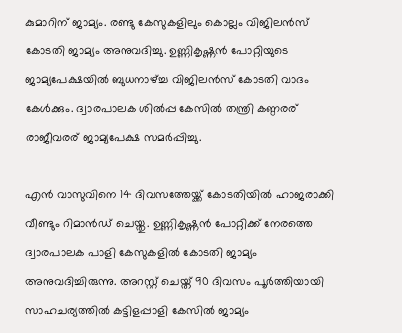കുമാറിന് ജാമ്യം. രണ്ടു കേസുകളിലും കൊല്ലം വിജിലൻസ് കോടതി ജാമ്യം അനുവദിച്ചു. ഉണ്ണികൃഷ്ണൻ പോറ്റിയുടെ ജാമ്യപേക്ഷയിൽ ബുധനാഴ്ച്ച വിജിലൻസ് കോടതി വാദം കേൾക്കും. ദ്വാരപാലക ശിൽപ്പ കേസിൽ തന്ത്രി കണ്ഠരര് രാജീവരര് ജാമ്യപേക്ഷ സമർപ്പിച്ചു.

എൻ വാസുവിനെ 14 ദിവസത്തേയ്ക്ക് കോടതിയിൽ ഹാജരാക്കി വീണ്ടും റിമാൻഡ് ചെയ്തു. ഉണ്ണികൃഷ്ണൻ പോറ്റിക്ക് നേരത്തെ ദ്വാരപാലക പാളി കേസുകളിൽ കോടതി ജാമ്യം അനുവദിച്ചിരുന്നു. അറസ്റ്റ് ചെയ്ത് 90 ദിവസം പൂർത്തിയായി സാഹചര്യത്തിൽ കട്ടിളപ്പാളി കേസിൽ ജാമ്യം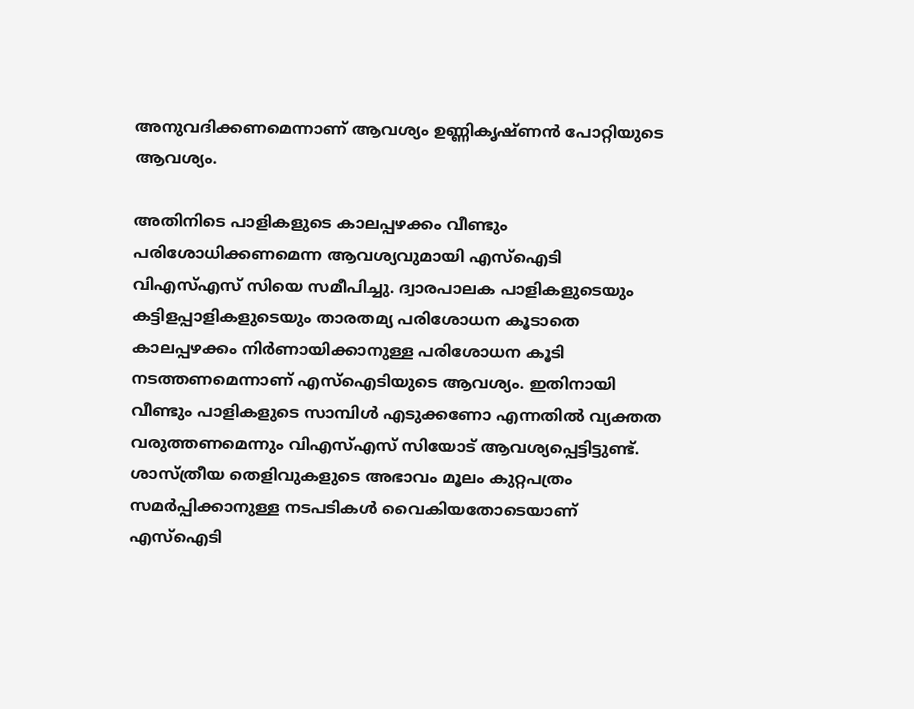അനുവദിക്കണമെന്നാണ് ആവശ്യം ഉണ്ണികൃഷ്ണൻ പോറ്റിയുടെ ആവശ്യം.

അതിനിടെ പാളികളുടെ കാലപ്പഴക്കം വീണ്ടും പരിശോധിക്കണമെന്ന ആവശ്യവുമായി എസ്‌ഐടി വിഎസ്എസ് സിയെ സമീപിച്ചു. ദ്വാരപാലക പാളികളുടെയും കട്ടിളപ്പാളികളുടെയും താരതമ്യ പരിശോധന കൂടാതെ കാലപ്പഴക്കം നിർണായിക്കാനുള്ള പരിശോധന കൂടി നടത്തണമെന്നാണ് എസ്‌ഐടിയുടെ ആവശ്യം. ഇതിനായി വീണ്ടും പാളികളുടെ സാമ്പിൾ എടുക്കണോ എന്നതിൽ വ്യക്തത വരുത്തണമെന്നും വിഎസ്എസ് സിയോട് ആവശ്യപ്പെട്ടിട്ടുണ്ട്. ശാസ്ത്രീയ തെളിവുകളുടെ അഭാവം മൂലം കുറ്റപത്രം സമർപ്പിക്കാനുള്ള നടപടികൾ വൈകിയതോടെയാണ് എസ്‌ഐടി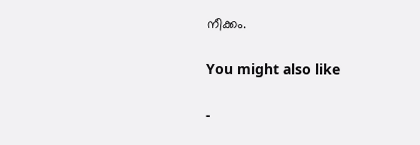നീക്കം.

You might also like

-